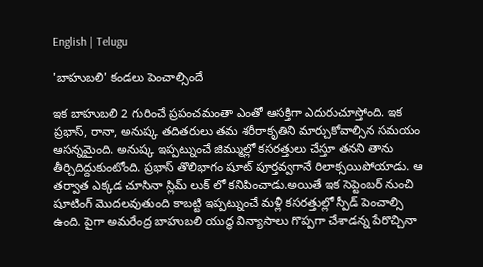English | Telugu

'బాహుబలి' కండలు పెంచాల్సిందే

ఇక బాహుబలి 2 గురించే ప్రపంచమంతా ఎంతో ఆసక్తిగా ఎదురుచూస్తోంది. ఇక ప్రభాస్, రానా, అనుష్క తదితరులు తమ శరీరాకృతిని మార్చుకోవాల్సిన సమయం ఆసన్నమైంది. అనుష్క ఇప్పట్నుంచే జిమ్ముల్లో కసరత్తులు చేస్తూ తనని తాను తీర్చిదిద్దుకుంటోంది. ప్రభాస్ తొలిభాగం షూట్ పూర్తవ్వగానే రిలాక్సయిపోయాడు. ఆ తర్వాత ఎక్కడ చూసినా స్లిమ్ లుక్ లో కనిపించాడు.అయితే ఇక సెప్టెంబర్ నుంచి షూటింగ్ మొదలవుతుంది కాబట్టి ఇప్పట్నుంచే మళ్లీ కసరత్తుల్లో స్పీడ్ పెంచాల్సి ఉంది. పైగా అమరేంద్ర బాహుబలి యుద్ధ విన్యాసాలు గొప్పగా చేశాడన్న పేరొచ్చినా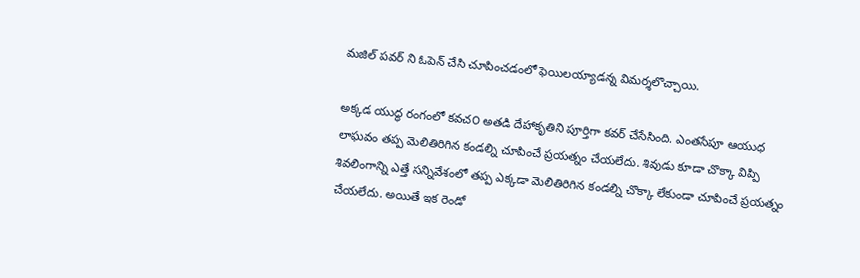మజిల్ పవర్ ని ఓపెన్ చేసి చూపించడంలో ఫెయిలయ్యాడన్న విమర్శలొచ్చాయి.

అక్కడ యుద్ధ రంగంలో కవచ౦ అతడి దేహాకృతిని పూర్తిగా కవర్ చేసేసింది. ఎంతసేపూ ఆయుధ లాఘవం తప్ప మెలితిరిగిన కండల్ని చూపించే ప్రయత్నం చేయలేదు. శివుడు కూడా చొక్కా విప్పి శివలింగాన్ని ఎత్తే సన్నివేశంలో తప్ప ఎక్కడా మెలితిరిగిన కండల్ని చొక్కా లేకుండా చూపించే ప్రయత్నం చేయలేదు. అయితే ఇక రెండో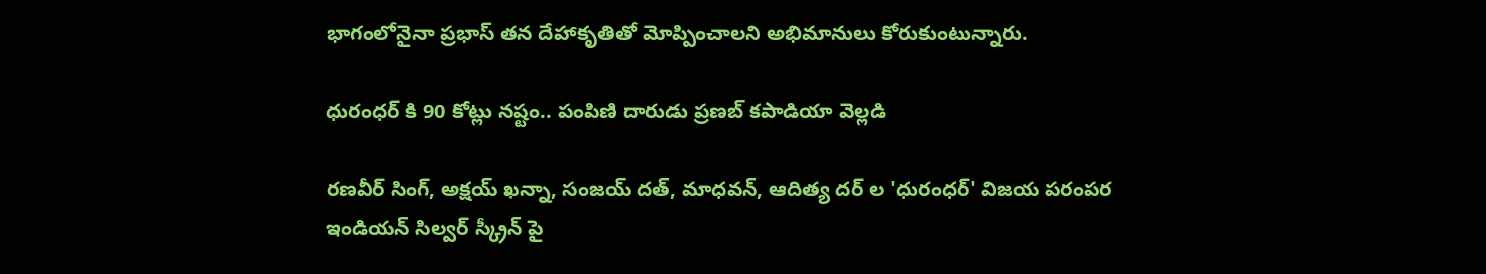భాగంలోనైనా ప్రభాస్ తన దేహాకృతితో మోప్పించాలని అభిమానులు కోరుకుంటున్నారు.

ధురంధర్ కి 90 కోట్లు నష్టం.. పంపిణి దారుడు ప్రణబ్ కపాడియా వెల్లడి

రణవీర్ సింగ్, అక్షయ్ ఖన్నా, సంజయ్ దత్, మాధవన్, ఆదిత్య దర్ ల 'ధురంధర్' విజయ పరంపర ఇండియన్ సిల్వర్ స్క్రీన్ పై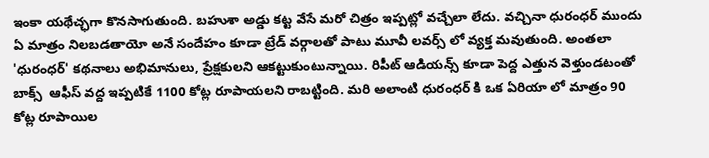ఇంకా యథేచ్ఛగా కొనసాగుతుంది. బహుశా అడ్డు కట్ట వేసే మరో చిత్రం ఇప్పట్లో వచ్చేలా లేదు. వచ్చినా ధురంధర్ ముందు ఏ మాత్రం నిలబడతాయో అనే సందేహం కూడా ట్రేడ్ వర్గాలతో పాటు మూవీ లవర్స్ లో వ్యక్త మవుతుంది. అంతలా 'ధురంధర్' కథనాలు అభిమానులు, ప్రేక్షకులని ఆకట్టుకుంటున్నాయి. రిపీట్ ఆడియన్స్ కూడా పెద్ద ఎత్తున వెళ్తుండటంతో బాక్స్  ఆఫీస్ వద్ద ఇప్పటికే 1100 కోట్ల రూపాయలని రాబట్టింది. మరి అలాంటి ధురంధర్ కి ఒక ఏరియా లో మాత్రం 90 కోట్ల రూపాయిల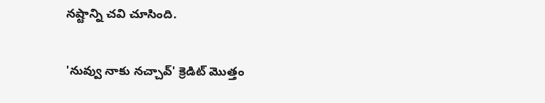నష్టాన్ని చవి చూసింది.

'నువ్వు నాకు నచ్చావ్' క్రెడిట్ మొత్తం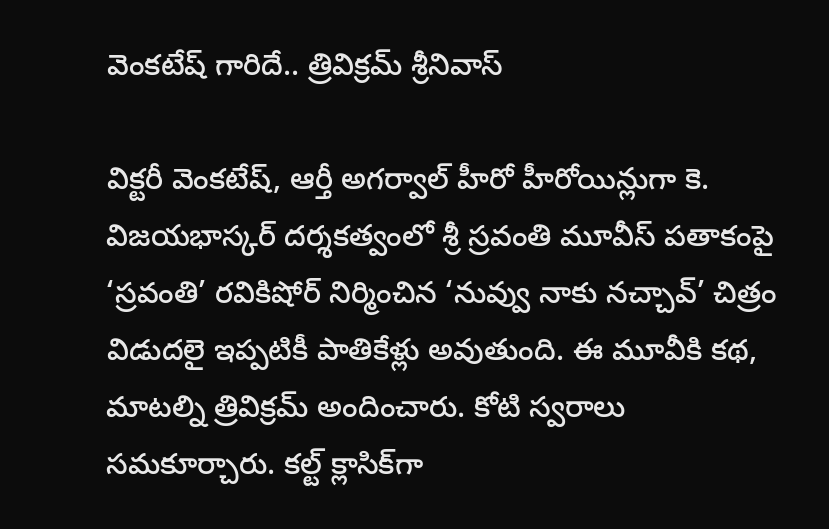వెంకటేష్ గారిదే.. త్రివిక్రమ్ శ్రీనివాస్

విక్టరీ వెంకటేష్, ఆర్తీ అగర్వాల్ హీరో హీరోయిన్లుగా కె. విజయభాస్కర్ దర్శకత్వంలో శ్రీ స్రవంతి మూవీస్ పతాకంపై ‘స్రవంతి’ రవికిషోర్ నిర్మించిన ‘నువ్వు నాకు నచ్చావ్’ చిత్రం విడుదలై ఇప్పటికీ పాతికేళ్లు అవుతుంది. ఈ మూవీకి కథ, మాటల్ని త్రివిక్రమ్ అందించారు. కోటి స్వరాలు సమకూర్చారు. కల్ట్ క్లాసిక్‌గా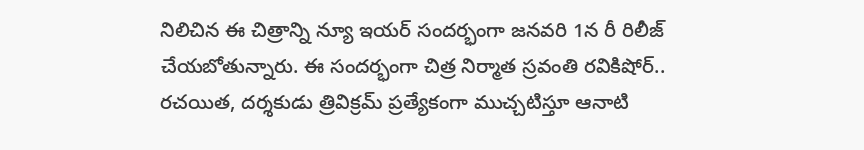నిలిచిన ఈ చిత్రాన్ని న్యూ ఇయర్ సందర్భంగా జనవరి 1న రీ రిలీజ్ చేయబోతున్నారు. ఈ సందర్భంగా చిత్ర నిర్మాత స్రవంతి రవికిషోర్.. రచయిత, దర్శకుడు త్రివిక్రమ్ ప్రత్యేకంగా ముచ్చటిస్తూ ఆనాటి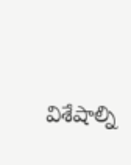విశేషాల్ని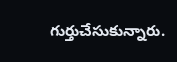గుర్తుచేసుకున్నారు.